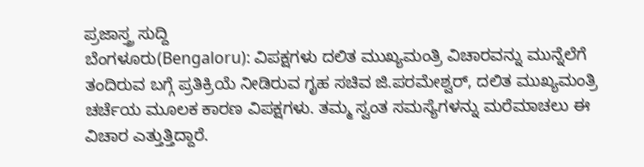ಪ್ರಜಾಸ್ತ್ರ ಸುದ್ದಿ
ಬೆಂಗಳೂರು(Bengaloru): ವಿಪಕ್ಷಗಳು ದಲಿತ ಮುಖ್ಯಮಂತ್ರಿ ವಿಚಾರವನ್ನು ಮುನ್ನೆಲೆಗೆ ತಂದಿರುವ ಬಗ್ಗೆ ಪ್ರತಿಕ್ರಿಯೆ ನೀಡಿರುವ ಗೃಹ ಸಚಿವ ಜಿ.ಪರಮೇಶ್ವರ್, ದಲಿತ ಮುಖ್ಯಮಂತ್ರಿ ಚರ್ಚೆಯ ಮೂಲಕ ಕಾರಣ ವಿಪಕ್ಷಗಳು. ತಮ್ಮ ಸ್ವಂತ ಸಮಸ್ಯೆಗಳನ್ನು ಮರೆಮಾಚಲು ಈ ವಿಚಾರ ಎತ್ತುತ್ತಿದ್ದಾರೆ.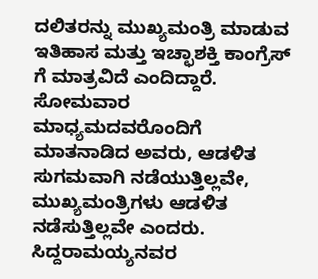ದಲಿತರನ್ನು ಮುಖ್ಯಮಂತ್ರಿ ಮಾಡುವ ಇತಿಹಾಸ ಮತ್ತು ಇಚ್ಛಾಶಕ್ತಿ ಕಾಂಗ್ರೆಸ್ ಗೆ ಮಾತ್ರವಿದೆ ಎಂದಿದ್ದಾರೆ.
ಸೋಮವಾರ ಮಾಧ್ಯಮದವರೊಂದಿಗೆ ಮಾತನಾಡಿದ ಅವರು, ಆಡಳಿತ ಸುಗಮವಾಗಿ ನಡೆಯುತ್ತಿಲ್ಲವೇ, ಮುಖ್ಯಮಂತ್ರಿಗಳು ಆಡಳಿತ ನಡೆಸುತ್ತಿಲ್ಲವೇ ಎಂದರು. ಸಿದ್ದರಾಮಯ್ಯನವರ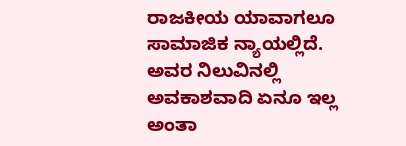ರಾಜಕೀಯ ಯಾವಾಗಲೂ ಸಾಮಾಜಿಕ ನ್ಯಾಯಲ್ಲಿದೆ. ಅವರ ನಿಲುವಿನಲ್ಲಿ ಅವಕಾಶವಾದಿ ಏನೂ ಇಲ್ಲ ಅಂತಾ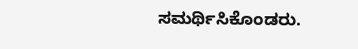ಸಮರ್ಥಿಸಿಕೊಂಡರು.